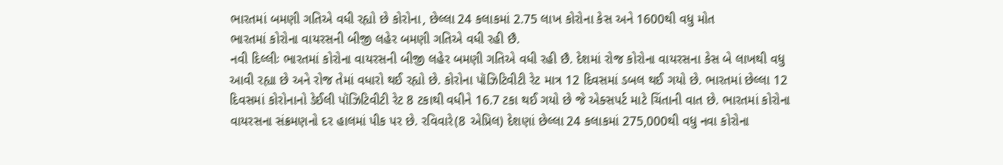ભારતમાં બમણી ગતિએ વધી રહ્યો છે કોરોના, છેલ્લા 24 કલાકમાં 2.75 લાખ કોરોના કેસ અને 1600થી વધુ મોત
ભારતમાં કોરોના વાયરસની બીજી લહેર બમણી ગતિએ વધી રહી છૈ.
નવી દિલ્લીઃ ભારતમાં કોરોના વાયરસની બીજી લહેર બમણી ગતિએ વધી રહી છૈ. દેશમાં રોજ કોરોના વાયરસના કેસ બે લાખથી વધુ આવી રહ્યા છે અને રોજ તેમાં વધારો થઈ રહ્યો છે. કોરોના પૉઝિટિવીટી રેટ માત્ર 12 દિવસમાં ડબલ થઈ ગયો છે. ભારતમાં છેલ્લા 12 દિવસમાં કોરોનાનો ડેઈલી પૉઝિટિવીટી રેટ 8 ટકાથી વધીને 16.7 ટકા થઈ ગયો છે જે એક્સપર્ટ માટે ચિંતાની વાત છે. ભારતમાં કોરોના વાયરસના સંક્રમણનો દર હાલમાં પીક પર છે. રવિવારે(8 એપ્રિલ) દેશણાં છેલ્લા 24 કલાકમાં 275,000થી વધુ નવા કોરોના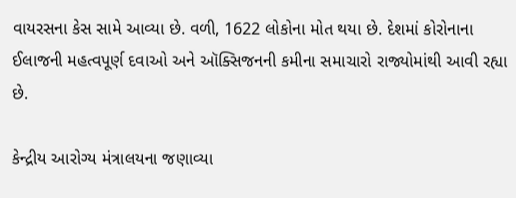વાયરસના કેસ સામે આવ્યા છે. વળી, 1622 લોકોના મોત થયા છે. દેશમાં કોરોનાના ઈલાજની મહત્વપૂર્ણ દવાઓ અને ઑક્સિજનની કમીના સમાચારો રાજ્યોમાંથી આવી રહ્યા છે.

કેન્દ્રીય આરોગ્ય મંત્રાલયના જણાવ્યા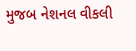મુજબ નેશનલ વીકલી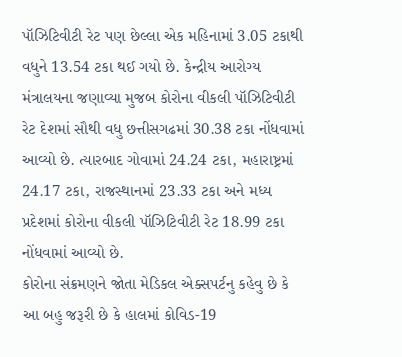પૉઝિટિવીટી રેટ પણ છેલ્લા એક મહિનામાં 3.05 ટકાથી વધુને 13.54 ટકા થઈ ગયો છે. કેન્દ્રીય આરોગ્ય મંત્રાલયના જણાવ્યા મુજબ કોરોના વીકલી પૉઝિટિવીટી રેટ દેશમાં સૌથી વધુ છત્તીસગઢમાં 30.38 ટકા નોંધવામાં આવ્યો છે. ત્યારબાદ ગોવામાં 24.24 ટકા, મહારાષ્ટ્રમાં 24.17 ટકા, રાજસ્થાનમાં 23.33 ટકા અને મધ્ય પ્રદેશમાં કોરોના વીકલી પૉઝિટિવીટી રેટ 18.99 ટકા નોંધવામાં આવ્યો છે.
કોરોના સંક્રમણને જોતા મેડિકલ એક્સપર્ટનુ કહેવુ છે કે આ બહુ જરૂરી છે કે હાલમાં કોવિડ-19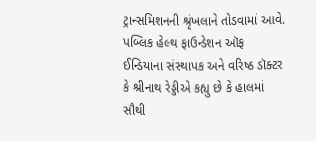ટ્રાન્સમિશનની શ્રૃંખલાને તોડવામાં આવે. પબ્લિક હેલ્થ ફાઉન્ડેશન ઑફ ઈન્ડિયાના સંસ્થાપક અને વરિષ્ઠ ડૉક્ટર કે શ્રીનાથ રેડ્ડીએ કહ્યુ છે કે હાલમાં સૌથી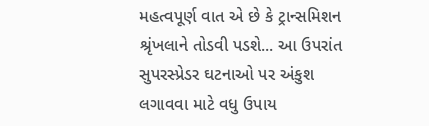મહત્વપૂર્ણ વાત એ છે કે ટ્રાન્સમિશન શ્રૃંખલાને તોડવી પડશે... આ ઉપરાંત સુપરસ્પ્રેડર ઘટનાઓ પર અંકુશ લગાવવા માટે વધુ ઉપાય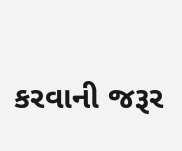કરવાની જરૂર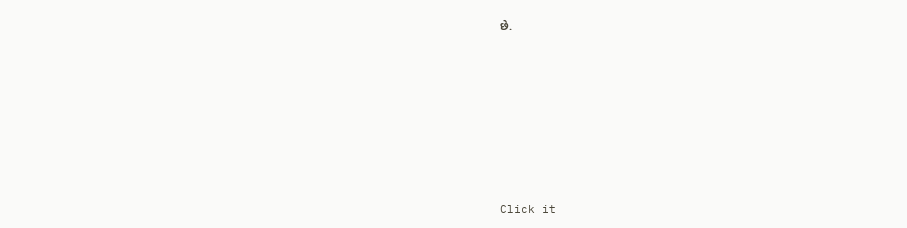છે.












Click it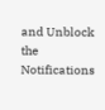and Unblock the Notifications